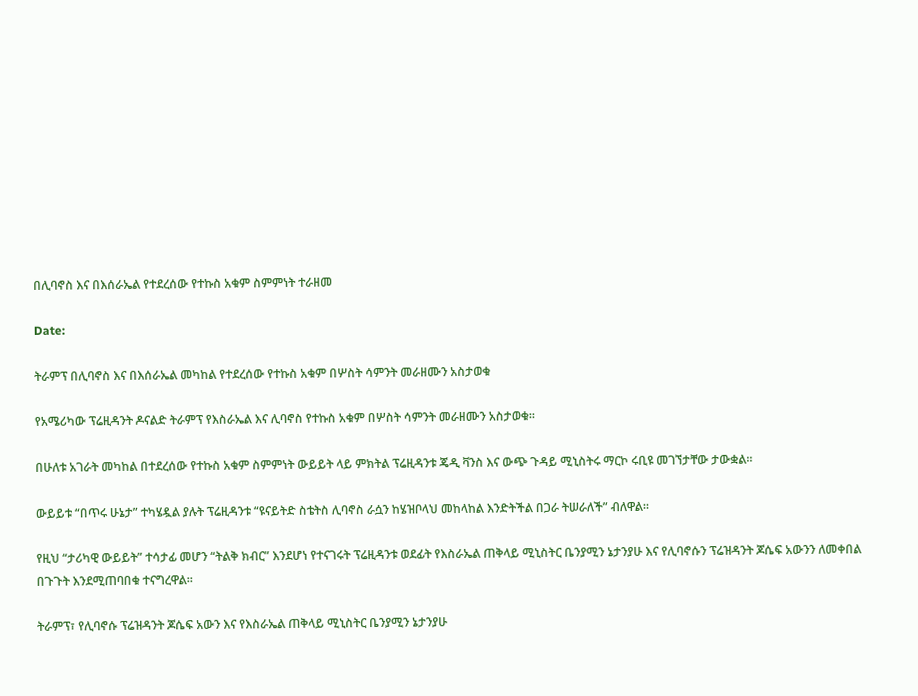በሊባኖስ እና በእሰራኤል የተደረሰው የተኩስ አቁም ስምምነት ተራዘመ

Date:

ትራምፕ በሊባኖስ እና በእሰራኤል መካከል የተደረሰው የተኩስ አቁም በሦስት ሳምንት መራዘሙን አስታወቁ

የአሜሪካው ፕሬዚዳንት ዶናልድ ትራምፕ የእስራኤል እና ሊባኖስ የተኩስ አቁም በሦስት ሳምንት መራዘሙን አስታወቁ።

በሁለቱ አገራት መካከል በተደረሰው የተኩስ አቁም ስምምነት ውይይት ላይ ምክትል ፕሬዚዳንቱ ጄዲ ቫንስ እና ውጭ ጉዳይ ሚኒስትሩ ማርኮ ሩቢዩ መገኘታቸው ታውቋል።

ውይይቱ “በጥሩ ሁኔታ” ተካሄዷል ያሉት ፕሬዚዳንቱ “ዩናይትድ ስቴትስ ሊባኖስ ራሷን ከሄዝቦላህ መከላከል እንድትችል በጋራ ትሠራለች” ብለዋል።

የዚህ “ታሪካዊ ውይይት” ተሳታፊ መሆን “ትልቅ ክብር” እንደሆነ የተናገሩት ፕሬዚዳንቱ ወደፊት የእስራኤል ጠቅላይ ሚኒስትር ቤንያሚን ኔታንያሁ እና የሊባኖሱን ፕሬዝዳንት ጆሴፍ አውንን ለመቀበል በጉጉት እንደሚጠባበቁ ተናግረዋል።

ትራምፕ፣ የሊባኖሱ ፕሬዝዳንት ጆሴፍ አውን እና የእስራኤል ጠቅላይ ሚኒስትር ቤንያሚን ኔታንያሁ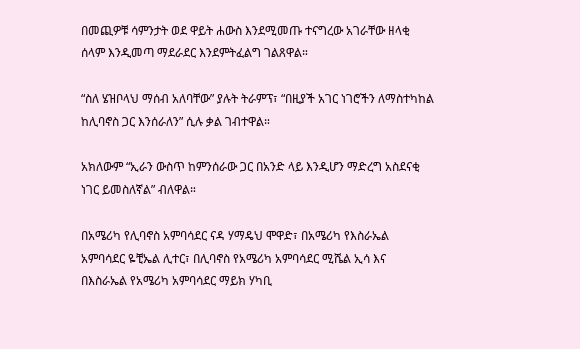በመጪዎቹ ሳምንታት ወደ ዋይት ሐውስ እንደሚመጡ ተናግረው አገራቸው ዘላቂ ሰላም እንዲመጣ ማደራደር እንደምትፈልግ ገልጸዋል።

“ስለ ሄዝቦላህ ማሰብ አለባቸው” ያሉት ትራምፕ፣ “በዚያች አገር ነገሮችን ለማስተካከል ከሊባኖስ ጋር እንሰራለን” ሲሉ ቃል ገብተዋል።

አክለውም “ኢራን ውስጥ ከምንሰራው ጋር በአንድ ላይ እንዲሆን ማድረግ አስደናቂ ነገር ይመስለኛል” ብለዋል።

በአሜሪካ የሊባኖስ አምባሳደር ናዳ ሃማዴህ ሞዋድ፣ በአሜሪካ የእስራኤል አምባሳደር ዬቺኤል ሊተር፣ በሊባኖስ የአሜሪካ አምባሳደር ሚሼል ኢሳ እና በእስራኤል የአሜሪካ አምባሳደር ማይክ ሃካቢ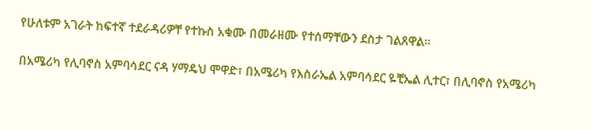የሁለቱም አገራት ከፍተኛ ተደራዳሪዎቸ የተኩስ አቁሙ በመራዘሙ የተሰማቸውን ደስታ ገልጸዋል።

በአሜሪካ የሊባኖስ አምባሳደር ናዳ ሃማዴህ ሞዋድ፣ በአሜሪካ የእስራኤል አምባሳደር ዬቺኤል ሊተር፣ በሊባኖስ የአሜሪካ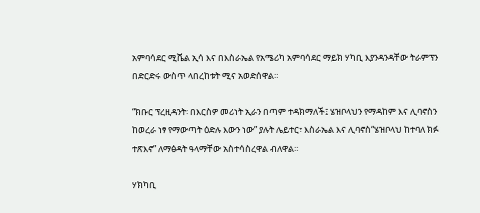አምባሳደር ሚሼል ኢሳ እና በእስራኤል የአሜሪካ አምባሳደር ማይክ ሃካቢ እያንዳንዳቸው ትራምፕን በድርድሩ ውስጥ ላበረከቱት ሚና አወድሰዋል።

“ክቡር ፕረዚዳንት፡ በእርስዎ መሪነት ኢራን በጣም ተዳክማለች፤ ሄዝቦላህን የማዳከም እና ሊባኖስን ከወረራ ነፃ የማውጣት ዕድሉ እውን ነው” ያሉት ሌይተር፣ እስራኤል እና ሊባኖስ“ሄዝቦላህ ከተባለ ክፉ ተጽእኖ” ለማፅዳት ዓላማቸው አስተሳስረዋል ብለዋል።

ሃክካቢ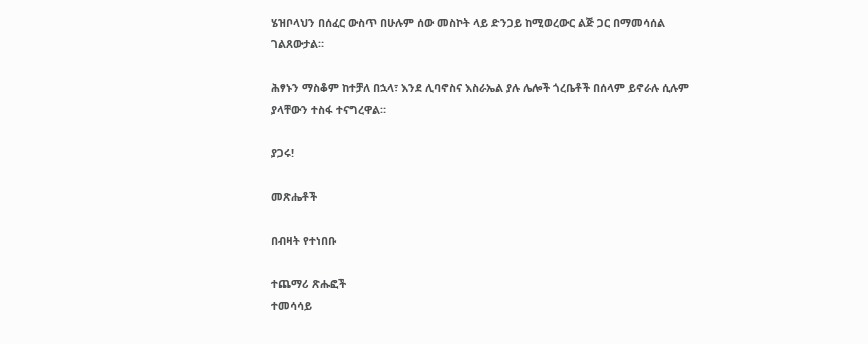ሄዝቦላህን በሰፈር ውስጥ በሁሉም ሰው መስኮት ላይ ድንጋይ ከሚወረውር ልጅ ጋር በማመሳሰል ገልጸውታል።

ሕፃኑን ማስቆም ከተቻለ በኋላ፣ እንደ ሊባኖስና እስራኤል ያሉ ሌሎች ጎረቤቶች በሰላም ይኖራሉ ሲሉም ያላቸውን ተስፋ ተናግረዋል።

ያጋሩ!

መጽሔቶች

በብዛት የተነበቡ

ተጨማሪ ጽሑፎች
ተመሳሳይ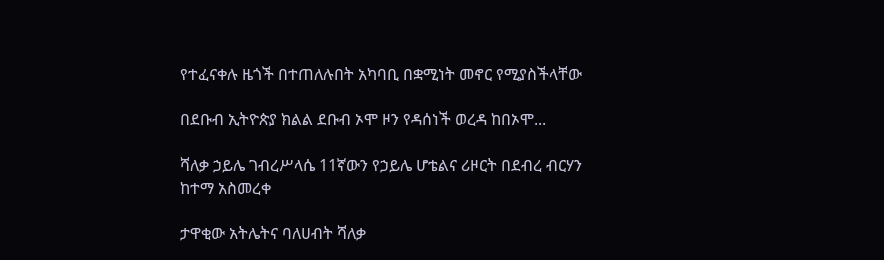የተፈናቀሉ ዜጎች በተጠለሉበት አካባቢ በቋሚነት መኖር የሚያስችላቸው

በደቡብ ኢትዮጵያ ክልል ደቡብ ኦሞ ዞን የዳሰነች ወረዳ ከበኦሞ...

ሻለቃ ኃይሌ ገብረሥላሴ 11ኛውን የኃይሌ ሆቴልና ሪዞርት በደብረ ብርሃን ከተማ አስመረቀ

ታዋቂው አትሌትና ባለሀብት ሻለቃ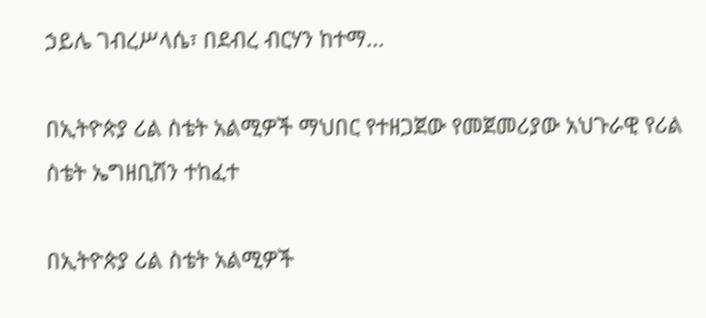ኃይሌ ገብረሥላሴ፣ በደብረ ብርሃን ከተማ...

በኢትዮጵያ ሪል ስቴት አልሚዎች ማህበር የተዘጋጀው የመጀመሪያው አህጉራዊ የሪል ስቴት ኤግዘቢሽን ተከፈተ

በኢትዮጵያ ሪል ስቴት አልሚዎች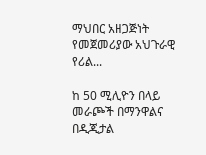ማህበር አዘጋጅነት የመጀመሪያው አህጉራዊ የሪል...

ከ 50 ሚሊዮን በላይ መራጮች በማንዋልና በዲጂታል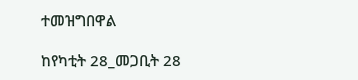ተመዝግበዋል

ከየካቲት 28_መጋቢት 28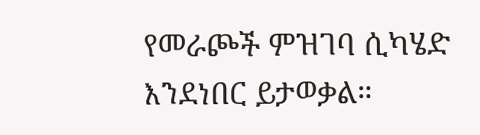የመራጮች ምዝገባ ሲካሄድ እንደነበር ይታወቃል።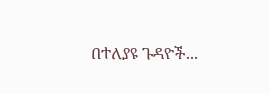በተለያዩ ጉዳዮች...